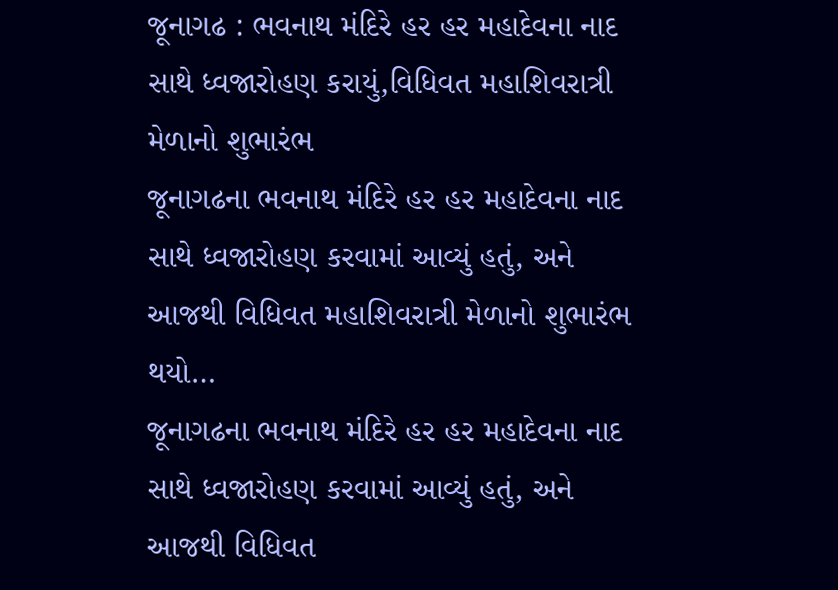જૂનાગઢ : ભવનાથ મંદિરે હર હર મહાદેવના નાદ સાથે ધ્વજારોહણ કરાયું,વિધિવત મહાશિવરાત્રી મેળાનો શુભારંભ
જૂનાગઢના ભવનાથ મંદિરે હર હર મહાદેવના નાદ સાથે ધ્વજારોહણ કરવામાં આવ્યું હતું, અને આજથી વિધિવત મહાશિવરાત્રી મેળાનો શુભારંભ થયો…
જૂનાગઢના ભવનાથ મંદિરે હર હર મહાદેવના નાદ સાથે ધ્વજારોહણ કરવામાં આવ્યું હતું, અને આજથી વિધિવત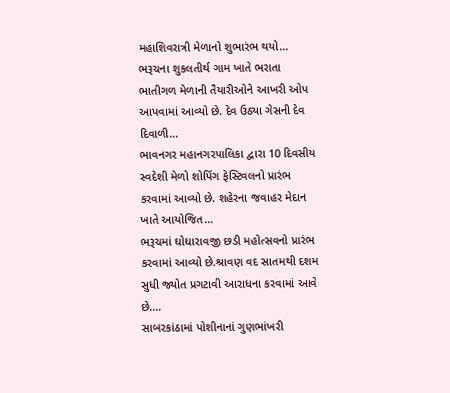મહાશિવરાત્રી મેળાનો શુભારંભ થયો…
ભરૂચના શુકલતીર્થ ગામ ખાતે ભરાતા ભાતીગળ મેળાની તૈયારીઓને આખરી ઓપ આપવામાં આવ્યો છે. દેવ ઉઠ્યા ગેસની દેવ દિવાળી…
ભાવનગર મહાનગરપાલિકા દ્વારા 10 દિવસીય સ્વદેશી મેળો શોપિંગ ફેસ્ટિવલનો પ્રારંભ કરવામાં આવ્યો છે. શહેરના જવાહર મેદાન ખાતે આયોજિત…
ભરૂચમાં ઘોઘારાવજી છડી મહોત્સવનો પ્રારંભ કરવામાં આવ્યો છે.શ્રાવણ વદ સાતમથી દશમ સુધી જ્યોત પ્રગટાવી આરાધના કરવામાં આવે છે.…
સાબરકાંઠામાં પોશીનાનાં ગુણભાંખરી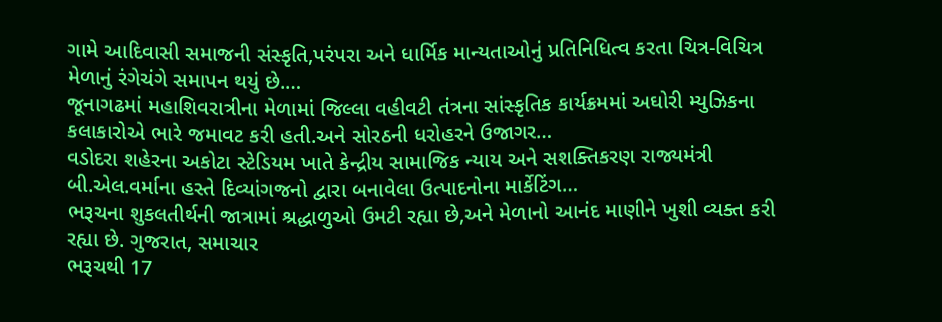ગામે આદિવાસી સમાજની સંસ્કૃતિ,પરંપરા અને ધાર્મિક માન્યતાઓનું પ્રતિનિધિત્વ કરતા ચિત્ર-વિચિત્ર મેળાનું રંગેચંગે સમાપન થયું છે.…
જૂનાગઢમાં મહાશિવરાત્રીના મેળામાં જિલ્લા વહીવટી તંત્રના સાંસ્કૃતિક કાર્યક્રમમાં અઘોરી મ્યુઝિકના કલાકારોએ ભારે જમાવટ કરી હતી.અને સોરઠની ધરોહરને ઉજાગર…
વડોદરા શહેરના અકોટા સ્ટેડિયમ ખાતે કેન્દ્રીય સામાજિક ન્યાય અને સશક્તિકરણ રાજ્યમંત્રી બી.એલ.વર્માના હસ્તે દિવ્યાંગજનો દ્વારા બનાવેલા ઉત્પાદનોના માર્કેટિંગ…
ભરૂચના શુકલતીર્થની જાત્રામાં શ્રદ્ધાળુઓ ઉમટી રહ્યા છે,અને મેળાનો આનંદ માણીને ખુશી વ્યક્ત કરી રહ્યા છે. ગુજરાત, સમાચાર
ભરૂચથી 17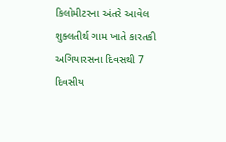કિલોમીટરના અંતરે આવેલ શુક્લતીર્થ ગામ ખાતે કારતકી અગિયારસના દિવસથી 7 દિવસીય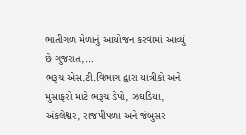ભાતીગળ મેળાનું આયોજન કરવામાં આવ્યું છે ગુજરાત,…
ભરૂચ એસ.ટી.વિભાગ દ્વારા યાત્રીકો અને મુસાફરો માટે ભરૂચ ડેપો, ઝઘડિયા, અંકલેશ્વર, રાજપીપળા અને જંબુસર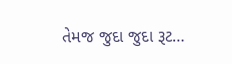તેમજ જુદા જુદા રૂટ…